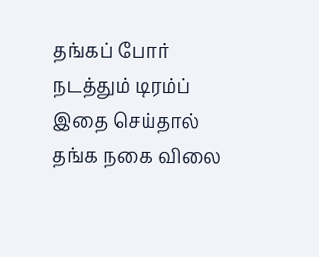தங்கப் போர் நடத்தும் டிரம்ப் இதை செய்தால் தங்க நகை விலை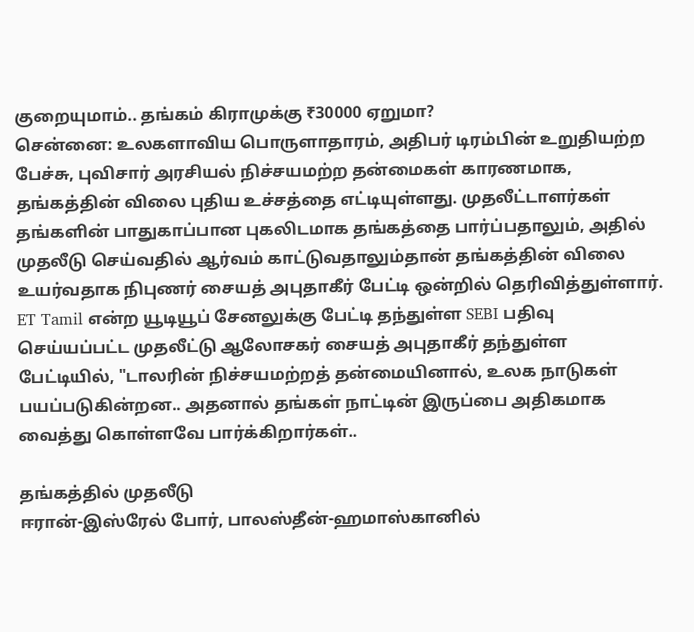குறையுமாம்.. தங்கம் கிராமுக்கு ₹30000 ஏறுமா?
சென்னை: உலகளாவிய பொருளாதாரம், அதிபர் டிரம்பின் உறுதியற்ற பேச்சு, புவிசார் அரசியல் நிச்சயமற்ற தன்மைகள் காரணமாக, தங்கத்தின் விலை புதிய உச்சத்தை எட்டியுள்ளது. முதலீட்டாளர்கள் தங்களின் பாதுகாப்பான புகலிடமாக தங்கத்தை பார்ப்பதாலும், அதில் முதலீடு செய்வதில் ஆர்வம் காட்டுவதாலும்தான் தங்கத்தின் விலை உயர்வதாக நிபுணர் சையத் அபுதாகீர் பேட்டி ஒன்றில் தெரிவித்துள்ளார்.
ET Tamil என்ற யூடியூப் சேனலுக்கு பேட்டி தந்துள்ள SEBI பதிவு செய்யப்பட்ட முதலீட்டு ஆலோசகர் சையத் அபுதாகீர் தந்துள்ள பேட்டியில், "டாலரின் நிச்சயமற்றத் தன்மையினால், உலக நாடுகள் பயப்படுகின்றன.. அதனால் தங்கள் நாட்டின் இருப்பை அதிகமாக வைத்து கொள்ளவே பார்க்கிறார்கள்..

தங்கத்தில் முதலீடு
ஈரான்-இஸ்ரேல் போர், பாலஸ்தீன்-ஹமாஸ்கானில்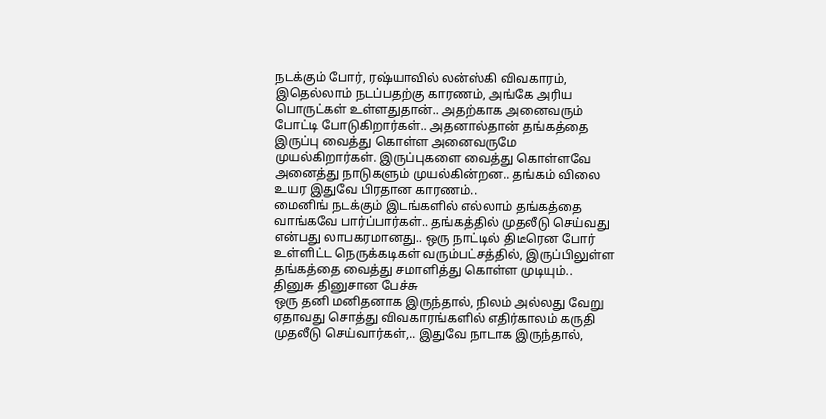நடக்கும் போர், ரஷ்யாவில் லன்ஸ்கி விவகாரம், இதெல்லாம் நடப்பதற்கு காரணம், அங்கே அரிய பொருட்கள் உள்ளதுதான்.. அதற்காக அனைவரும் போட்டி போடுகிறார்கள்.. அதனால்தான் தங்கத்தை இருப்பு வைத்து கொள்ள அனைவருமே முயல்கிறார்கள். இருப்புகளை வைத்து கொள்ளவே அனைத்து நாடுகளும் முயல்கின்றன.. தங்கம் விலை உயர இதுவே பிரதான காரணம்..
மைனிங் நடக்கும் இடங்களில் எல்லாம் தங்கத்தை வாங்கவே பார்ப்பார்கள்.. தங்கத்தில் முதலீடு செய்வது என்பது லாபகரமானது.. ஒரு நாட்டில் திடீரென போர் உள்ளிட்ட நெருக்கடிகள் வரும்பட்சத்தில், இருப்பிலுள்ள தங்கத்தை வைத்து சமாளித்து கொள்ள முடியும்..
தினுசு தினுசான பேச்சு
ஒரு தனி மனிதனாக இருந்தால், நிலம் அல்லது வேறு ஏதாவது சொத்து விவகாரங்களில் எதிர்காலம் கருதி முதலீடு செய்வார்கள்,.. இதுவே நாடாக இருந்தால்,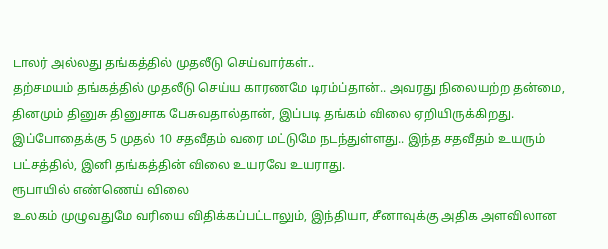டாலர் அல்லது தங்கத்தில் முதலீடு செய்வார்கள்..
தற்சமயம் தங்கத்தில் முதலீடு செய்ய காரணமே டிரம்ப்தான்.. அவரது நிலையற்ற தன்மை, தினமும் தினுசு தினுசாக பேசுவதால்தான், இப்படி தங்கம் விலை ஏறியிருக்கிறது. இப்போதைக்கு 5 முதல் 10 சதவீதம் வரை மட்டுமே நடந்துள்ளது.. இந்த சதவீதம் உயரும் பட்சத்தில், இனி தங்கத்தின் விலை உயரவே உயராது.
ரூபாயில் எண்ணெய் விலை
உலகம் முழுவதுமே வரியை விதிக்கப்பட்டாலும், இந்தியா, சீனாவுக்கு அதிக அளவிலான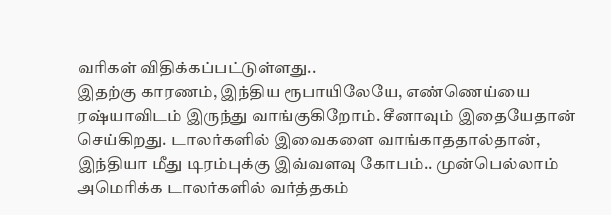வரிகள் விதிக்கப்பட்டுள்ளது..
இதற்கு காரணம், இந்திய ரூபாயிலேயே, எண்ணெய்யை ரஷ்யாவிடம் இருந்து வாங்குகிறோம். சீனாவும் இதையேதான் செய்கிறது. டாலர்களில் இவைகளை வாங்காததால்தான், இந்தியா மீது டிரம்புக்கு இவ்வளவு கோபம்.. முன்பெல்லாம் அமெரிக்க டாலர்களில் வர்த்தகம்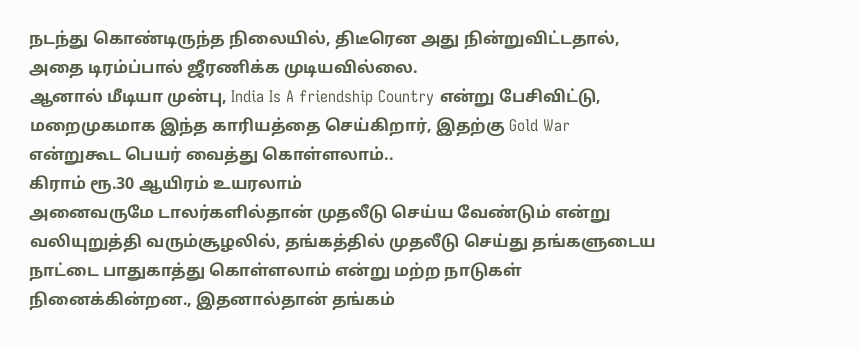நடந்து கொண்டிருந்த நிலையில், திடீரென அது நின்றுவிட்டதால், அதை டிரம்ப்பால் ஜீரணிக்க முடியவில்லை.
ஆனால் மீடியா முன்பு, India Is A friendship Country என்று பேசிவிட்டு, மறைமுகமாக இந்த காரியத்தை செய்கிறார், இதற்கு Gold War என்றுகூட பெயர் வைத்து கொள்ளலாம்..
கிராம் ரூ.30 ஆயிரம் உயரலாம்
அனைவருமே டாலர்களில்தான் முதலீடு செய்ய வேண்டும் என்று வலியுறுத்தி வரும்சூழலில், தங்கத்தில் முதலீடு செய்து தங்களுடைய நாட்டை பாதுகாத்து கொள்ளலாம் என்று மற்ற நாடுகள் நினைக்கின்றன., இதனால்தான் தங்கம்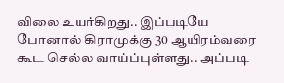விலை உயர்கிறது.. இப்படியே போனால் கிராமுக்கு 30 ஆயிரம்வரை கூட செல்ல வாய்ப்புள்ளது.. அப்படி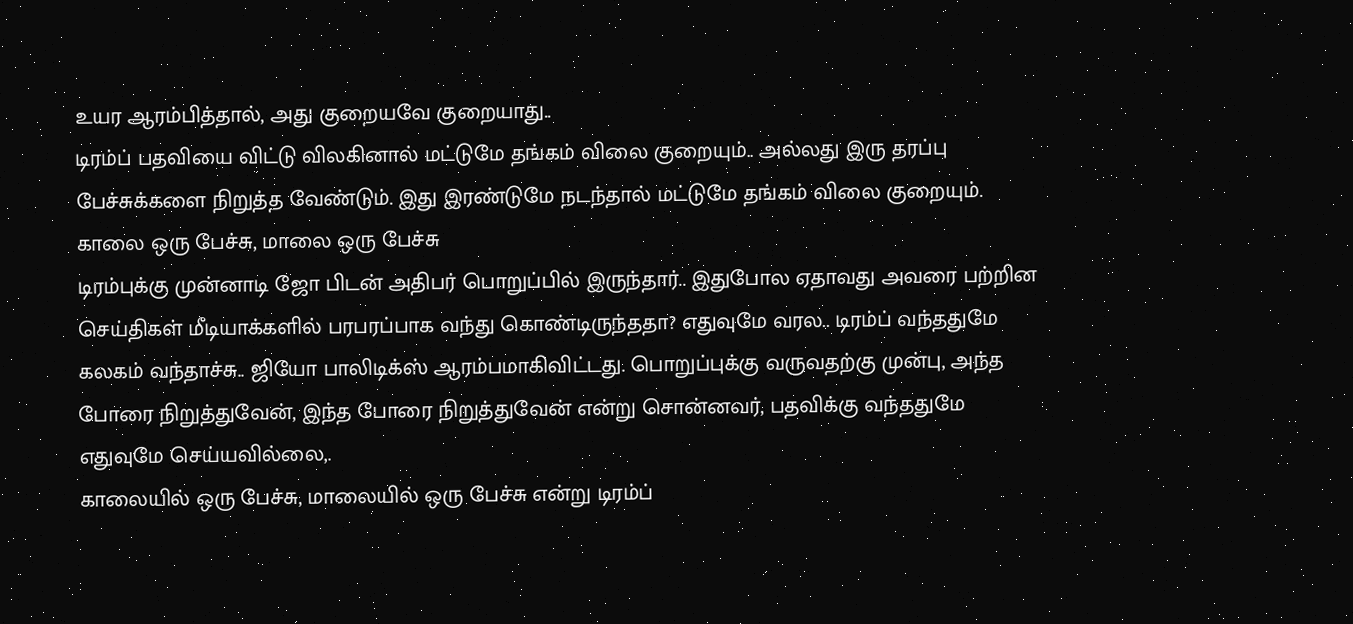உயர ஆரம்பித்தால், அது குறையவே குறையாது..
டிரம்ப் பதவியை விட்டு விலகினால் மட்டுமே தங்கம் விலை குறையும்.. அல்லது இரு தரப்பு பேச்சுக்களை நிறுத்த வேண்டும். இது இரண்டுமே நடந்தால் மட்டுமே தங்கம் விலை குறையும்.
காலை ஒரு பேச்சு, மாலை ஒரு பேச்சு
டிரம்புக்கு முன்னாடி ஜோ பிடன் அதிபர் பொறுப்பில் இருந்தார்.. இதுபோல ஏதாவது அவரை பற்றின செய்திகள் மீடியாக்களில் பரபரப்பாக வந்து கொண்டிருந்ததா? எதுவுமே வரல.. டிரம்ப் வந்ததுமே கலகம் வந்தாச்சு.. ஜியோ பாலிடிக்ஸ் ஆரம்பமாகிவிட்டது. பொறுப்புக்கு வருவதற்கு முன்பு, அந்த போரை நிறுத்துவேன், இந்த போரை நிறுத்துவேன் என்று சொன்னவர், பதவிக்கு வந்ததுமே எதுவுமே செய்யவில்லை,.
காலையில் ஒரு பேச்சு, மாலையில் ஒரு பேச்சு என்று டிரம்ப்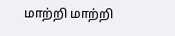மாற்றி மாற்றி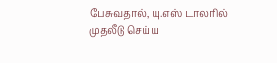பேசுவதால், யு.எஸ் டாலரில் முதலீடு செய்ய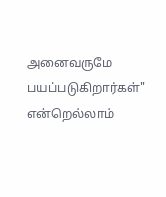அனைவருமே பயப்படுகிறார்கள்" என்றெல்லாம்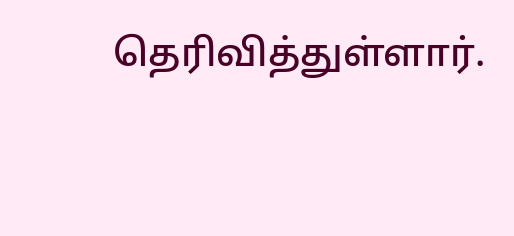தெரிவித்துள்ளார்.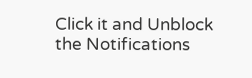Click it and Unblock the Notifications